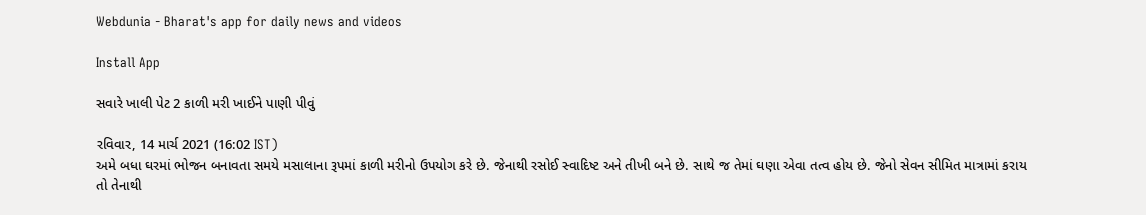Webdunia - Bharat's app for daily news and videos

Install App

સવારે ખાલી પેટ 2 કાળી મરી ખાઈને પાણી પીવું

રવિવાર, 14 માર્ચ 2021 (16:02 IST)
અમે બધા ઘરમાં ભોજન બનાવતા સમયે મસાલાના રૂપમાં કાળી મરીનો ઉપયોગ કરે છે. જેનાથી રસોઈ સ્વાદિષ્ટ અને તીખી બને છે. સાથે જ તેમાં ઘણા એવા તત્વ હોય છે. જેનો સેવન સીમિત માત્રામાં કરાય તો તેનાથી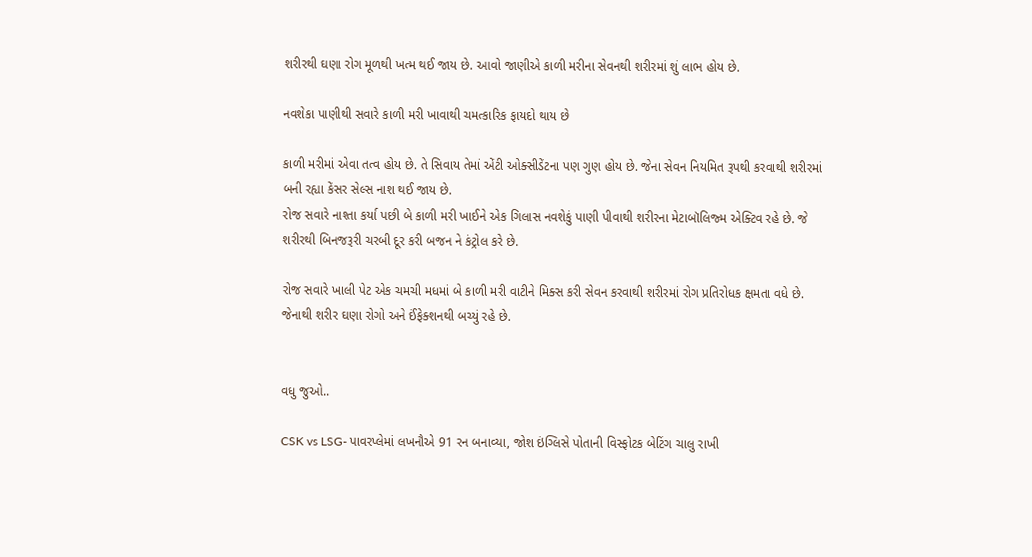શરીરથી ઘણા રોગ મૂળથી ખત્મ થઈ જાય છે. આવો જાણીએ કાળી મરીના સેવનથી શરીરમાં શું લાભ હોય છે.

નવશેકા પાણીથી સવારે કાળી મરી ખાવાથી ચમત્કારિક ફાયદો થાય છે

કાળી મરીમાં એવા તત્વ હોય છે. તે સિવાય તેમાં એંટી ઓક્સીડેંટના પણ ગુણ હોય છે. જેના સેવન નિયમિત રૂપથી કરવાથી શરીરમાં બની રહ્યા કેંસર સેલ્સ નાશ થઈ જાય છે.
રોજ સવારે નાશ્તા કર્યા પછી બે કાળી મરી ખાઈને એક ગિલાસ નવશેકું પાણી પીવાથી શરીરના મેટાબૉલિજ્મ એક્ટિવ રહે છે. જે શરીરથી બિનજરૂરી ચરબી દૂર કરી બજન ને કંટ્રોલ કરે છે.

રોજ સવારે ખાલી પેટ એક ચમચી મધમાં બે કાળી મરી વાટીને મિક્સ કરી સેવન કરવાથી શરીરમાં રોગ પ્રતિરોધક ક્ષમતા વધે છે. જેનાથી શરીર ઘણા રોગો અને ઈંફેક્શનથી બચ્યું રહે છે.


વધુ જુઓ..

CSK vs LSG- પાવરપ્લેમાં લખનૌએ 91 રન બનાવ્યા, જોશ ઇંગ્લિસે પોતાની વિસ્ફોટક બેટિંગ ચાલુ રાખી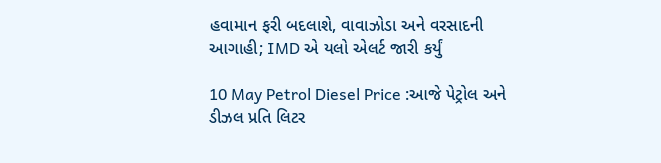હવામાન ફરી બદલાશે, વાવાઝોડા અને વરસાદની આગાહી; IMD એ યલો એલર્ટ જારી કર્યું

10 May Petrol Diesel Price :આજે પેટ્રોલ અને ડીઝલ પ્રતિ લિટર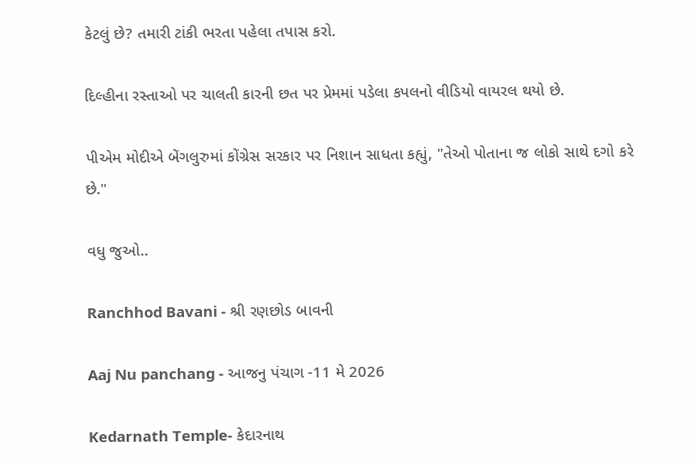કેટલું છે? તમારી ટાંકી ભરતા પહેલા તપાસ કરો.

દિલ્હીના રસ્તાઓ પર ચાલતી કારની છત પર પ્રેમમાં પડેલા કપલનો વીડિયો વાયરલ થયો છે.

પીએમ મોદીએ બેંગલુરુમાં કોંગ્રેસ સરકાર પર નિશાન સાધતા કહ્યું, "તેઓ પોતાના જ લોકો સાથે દગો કરે છે."

વધુ જુઓ..

Ranchhod Bavani - શ્રી રણછોડ બાવની

Aaj Nu panchang - આજનુ પંચાગ -11 મે 2026

Kedarnath Temple- કેદારનાથ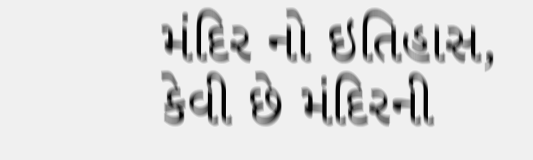મંદિર નો ઇતિહાસ, કેવી છે મંદિરની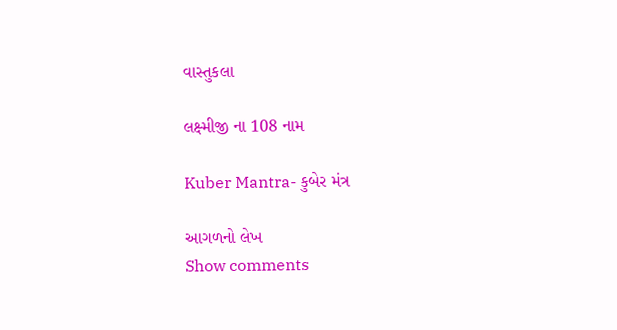વાસ્તુકલા

લક્ષ્મીજી ના 108 નામ

Kuber Mantra- કુબેર મંત્ર

આગળનો લેખ
Show comments